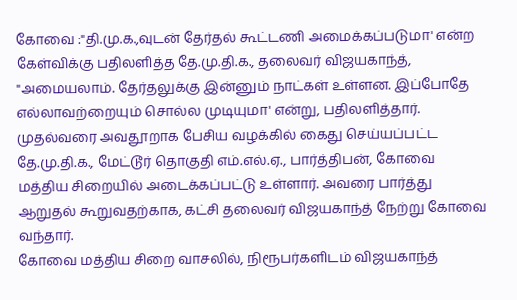கோவை :"தி.மு.க.,வுடன் தேர்தல் கூட்டணி அமைக்கப்படுமா' என்ற கேள்விக்கு பதிலளித்த தே.மு.தி.க., தலைவர் விஜயகாந்த், "அமையலாம். தேர்தலுக்கு இன்னும் நாட்கள் உள்ளன. இப்போதே எல்லாவற்றையும் சொல்ல முடியுமா' என்று, பதிலளித்தார்.
முதல்வரை அவதூறாக பேசிய வழக்கில் கைது செய்யப்பட்ட தே.மு.தி.க., மேட்டூர் தொகுதி எம்.எல்.ஏ., பார்த்திபன், கோவை மத்திய சிறையில் அடைக்கப்பட்டு உள்ளார். அவரை பார்த்து ஆறுதல் கூறுவதற்காக, கட்சி தலைவர் விஜயகாந்த் நேற்று கோவை வந்தார்.
கோவை மத்திய சிறை வாசலில், நிரூபர்களிடம் விஜயகாந்த்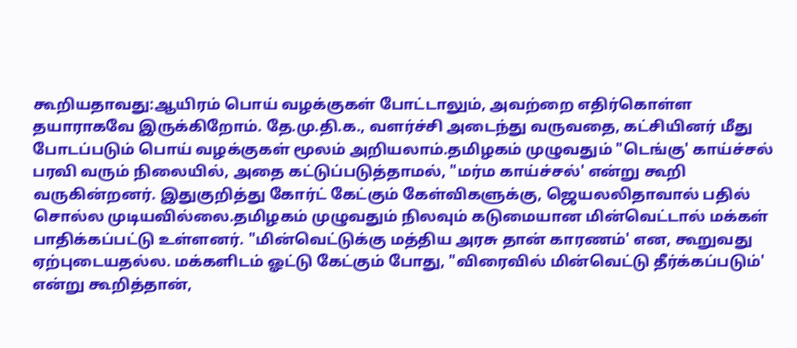கூறியதாவது:ஆயிரம் பொய் வழக்குகள் போட்டாலும், அவற்றை எதிர்கொள்ள தயாராகவே இருக்கிறோம். தே.மு.தி.க., வளர்ச்சி அடைந்து வருவதை, கட்சியினர் மீது போடப்படும் பொய் வழக்குகள் மூலம் அறியலாம்.தமிழகம் முழுவதும் "டெங்கு' காய்ச்சல் பரவி வரும் நிலையில், அதை கட்டுப்படுத்தாமல், "மர்ம காய்ச்சல்' என்று கூறி வருகின்றனர். இதுகுறித்து கோர்ட் கேட்கும் கேள்விகளுக்கு, ஜெயலலிதாவால் பதில் சொல்ல முடியவில்லை.தமிழகம் முழுவதும் நிலவும் கடுமையான மின்வெட்டால் மக்கள் பாதிக்கப்பட்டு உள்ளனர். "மின்வெட்டுக்கு மத்திய அரசு தான் காரணம்' என, கூறுவது ஏற்புடையதல்ல. மக்களிடம் ஓட்டு கேட்கும் போது, "விரைவில் மின்வெட்டு தீர்க்கப்படும்' என்று கூறித்தான்,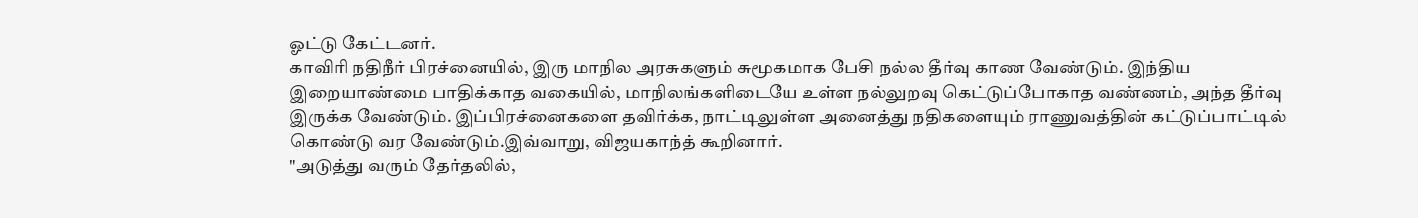ஓட்டு கேட்டனர்.
காவிரி நதிநீர் பிரச்னையில், இரு மாநில அரசுகளும் சுமூகமாக பேசி நல்ல தீர்வு காண வேண்டும். இந்திய இறையாண்மை பாதிக்காத வகையில், மாநிலங்களிடையே உள்ள நல்லுறவு கெட்டுப்போகாத வண்ணம், அந்த தீர்வு இருக்க வேண்டும். இப்பிரச்னைகளை தவிர்க்க, நாட்டிலுள்ள அனைத்து நதிகளையும் ராணுவத்தின் கட்டுப்பாட்டில் கொண்டு வர வேண்டும்.இவ்வாறு, விஜயகாந்த் கூறினார்.
"அடுத்து வரும் தேர்தலில்,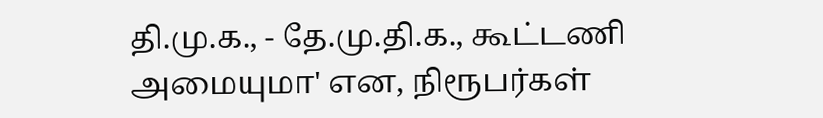தி.மு.க., - தே.மு.தி.க., கூட்டணி அமையுமா' என, நிரூபர்கள்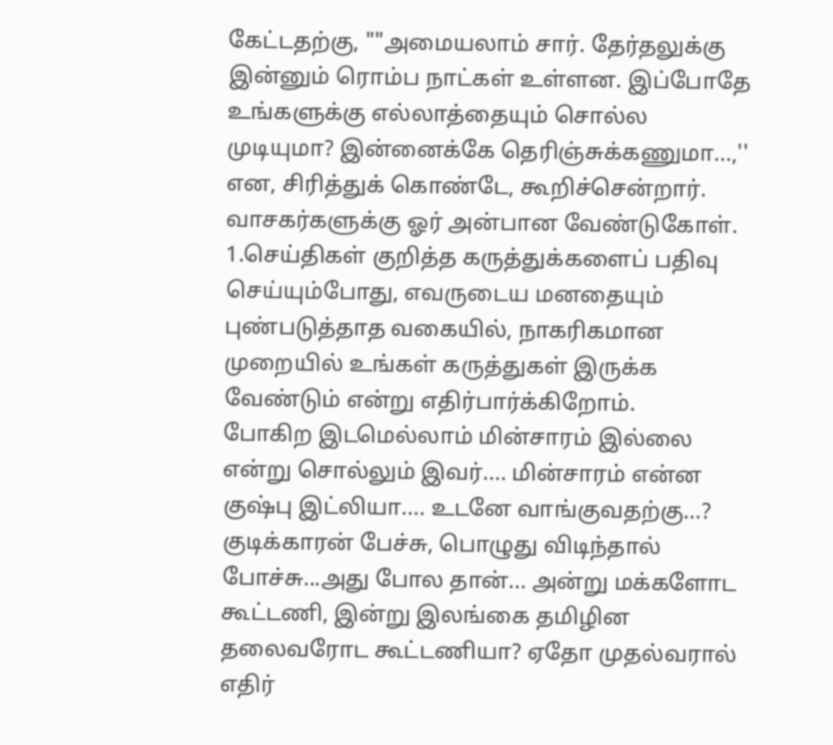கேட்டதற்கு, ""அமையலாம் சார். தேர்தலுக்கு இன்னும் ரொம்ப நாட்கள் உள்ளன. இப்போதே உங்களுக்கு எல்லாத்தையும் சொல்ல முடியுமா? இன்னைக்கே தெரிஞ்சுக்கணுமா...,'' என, சிரித்துக் கொண்டே, கூறிச்சென்றார்.
வாசகர்களுக்கு ஓர் அன்பான வேண்டுகோள்.
1.செய்திகள் குறித்த கருத்துக்களைப் பதிவு செய்யும்போது, எவருடைய மனதையும் புண்படுத்தாத வகையில், நாகரிகமான முறையில் உங்கள் கருத்துகள் இருக்க வேண்டும் என்று எதிர்பார்க்கிறோம்.
போகிற இடமெல்லாம் மின்சாரம் இல்லை என்று சொல்லும் இவர்.... மின்சாரம் என்ன குஷ்பு இட்லியா.... உடனே வாங்குவதற்கு...? குடிக்காரன் பேச்சு, பொழுது விடிந்தால் போச்சு...அது போல தான்... அன்று மக்களோட கூட்டணி, இன்று இலங்கை தமிழின தலைவரோட கூட்டணியா? ஏதோ முதல்வரால் எதிர்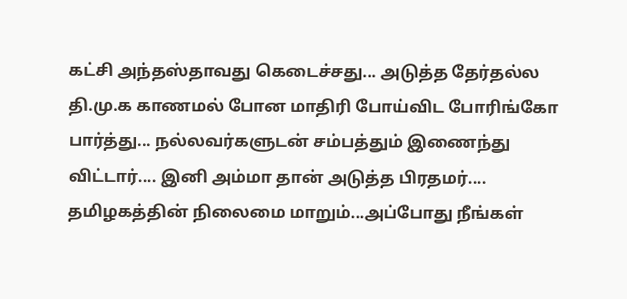கட்சி அந்தஸ்தாவது கெடைச்சது... அடுத்த தேர்தல்ல தி.மு.க காணமல் போன மாதிரி போய்விட போரிங்கோ பார்த்து... நல்லவர்களுடன் சம்பத்தும் இணைந்து விட்டார்.... இனி அம்மா தான் அடுத்த பிரதமர்.... தமிழகத்தின் நிலைமை மாறும்...அப்போது நீங்கள்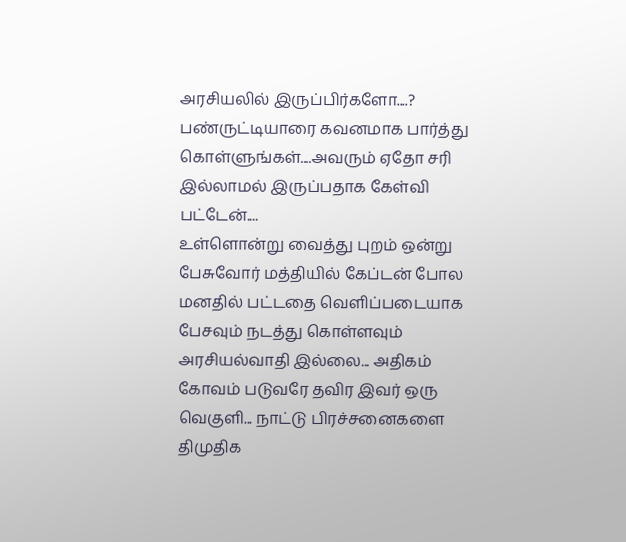அரசியலில் இருப்பிர்களோ....? பண்ருட்டியாரை கவனமாக பார்த்து கொள்ளுங்கள்....அவரும் ஏதோ சரி இல்லாமல் இருப்பதாக கேள்வி பட்டேன்....
உள்ளொன்று வைத்து புறம் ஒன்று பேசுவோர் மத்தியில் கேப்டன் போல மனதில் பட்டதை வெளிப்படையாக பேசவும் நடத்து கொள்ளவும் அரசியல்வாதி இல்லை... அதிகம் கோவம் படுவரே தவிர இவர் ஒரு வெகுளி... நாட்டு பிரச்சனைகளை திமுதிக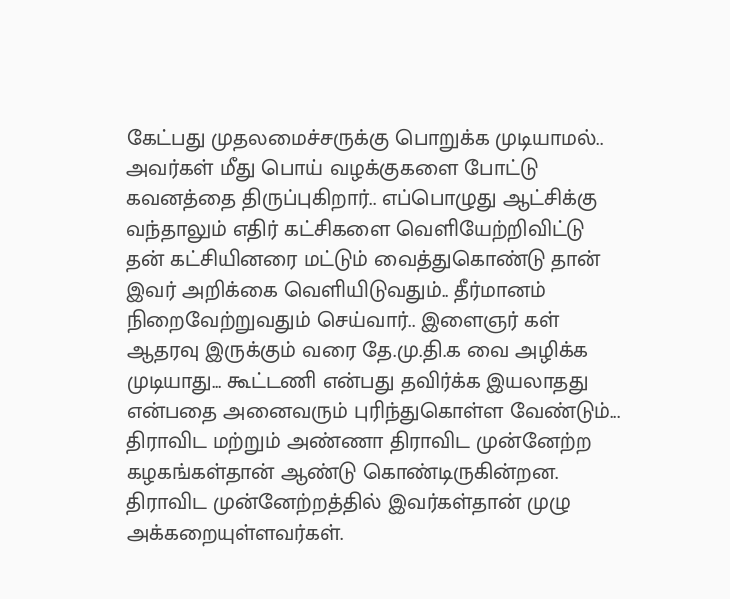கேட்பது முதலமைச்சருக்கு பொறுக்க முடியாமல்.. அவர்கள் மீது பொய் வழக்குகளை போட்டு கவனத்தை திருப்புகிறார்.. எப்பொழுது ஆட்சிக்கு வந்தாலும் எதிர் கட்சிகளை வெளியேற்றிவிட்டு தன் கட்சியினரை மட்டும் வைத்துகொண்டு தான் இவர் அறிக்கை வெளியிடுவதும்.. தீர்மானம் நிறைவேற்றுவதும் செய்வார்.. இளைஞர் கள் ஆதரவு இருக்கும் வரை தே.மு.தி.க வை அழிக்க முடியாது... கூட்டணி என்பது தவிர்க்க இயலாதது என்பதை அனைவரும் புரிந்துகொள்ள வேண்டும்...
திராவிட மற்றும் அண்ணா திராவிட முன்னேற்ற கழகங்கள்தான் ஆண்டு கொண்டிருகின்றன.
திராவிட முன்னேற்றத்தில் இவர்கள்தான் முழு அக்கறையுள்ளவர்கள்.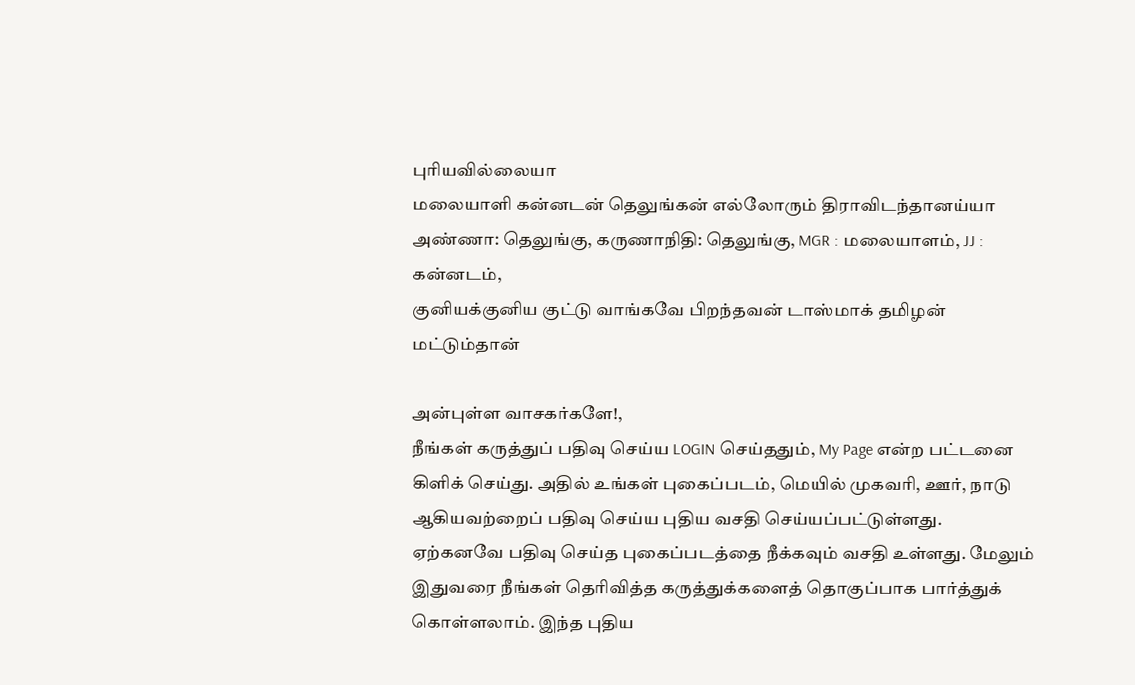புரியவில்லையா
மலையாளி கன்னடன் தெலுங்கன் எல்லோரும் திராவிடந்தானய்யா
அண்ணா: தெலுங்கு, கருணாநிதி: தெலுங்கு, MGR : மலையாளம், JJ : கன்னடம்,
குனியக்குனிய குட்டு வாங்கவே பிறந்தவன் டாஸ்மாக் தமிழன் மட்டும்தான்

அன்புள்ள வாசகர்களே!,
நீங்கள் கருத்துப் பதிவு செய்ய LOGIN செய்ததும், My Page என்ற பட்டனை கிளிக் செய்து. அதில் உங்கள் புகைப்படம், மெயில் முகவரி, ஊர், நாடு ஆகியவற்றைப் பதிவு செய்ய புதிய வசதி செய்யப்பட்டுள்ளது. ஏற்கனவே பதிவு செய்த புகைப்படத்தை நீக்கவும் வசதி உள்ளது. மேலும் இதுவரை நீங்கள் தெரிவித்த கருத்துக்களைத் தொகுப்பாக பார்த்துக் கொள்ளலாம். இந்த புதிய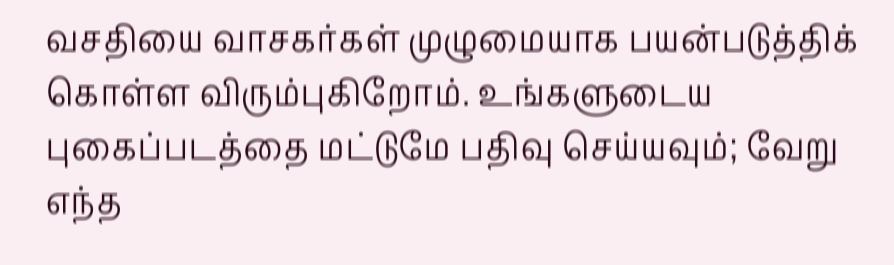வசதியை வாசகர்கள் முழுமையாக பயன்படுத்திக் கொள்ள விரும்புகிறோம். உங்களுடைய புகைப்படத்தை மட்டுமே பதிவு செய்யவும்; வேறு எந்த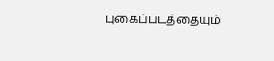புகைப்படத்தையும்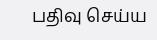பதிவு செய்ய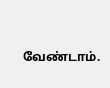வேண்டாம்.